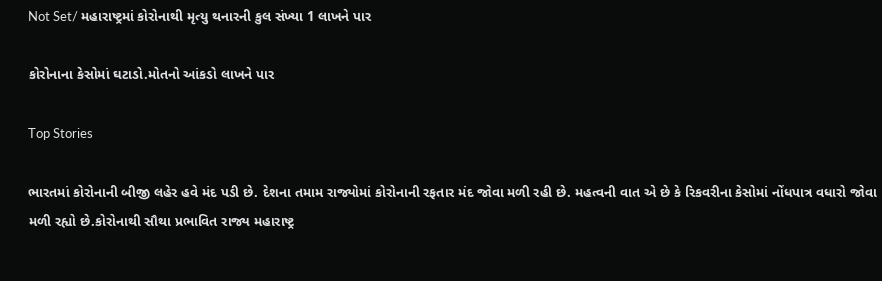Not Set/ મહારાષ્ટ્રમાં કોરોનાથી મૃત્યુ થનારની કુલ સંખ્યા 1 લાખને પાર

કોરોનાના કેસોમાં ઘટાડો.મોતનો આંકડો લાખને પાર

Top Stories

ભારતમાં કોરોનાની બીજી લહેર હવે મંદ પડી છે. દેશના તમામ રાજ્યોમાં કોરોનાની રફતાર મંદ જોવા મળી રહી છે. મહત્વની વાત એ છે કે રિકવરીના કેસોમાં નોંધપાત્ર વધારો જોવા મળી રહ્યો છે.કોરોનાથી સૌથા પ્રભાવિત રાજ્ય મહારાષ્ટ્ર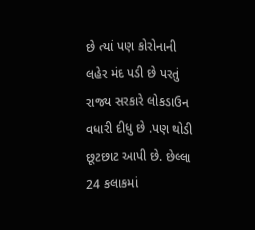છે ત્યાં પણ કોરોનાની લહેર મંદ પડી છે પરતું રાજ્ય સરકારે લોકડાઉન વધારી દીધુ છે .પણ થોડી છૂટછાટ આપી છે. છેલ્લા 24 કલાકમાં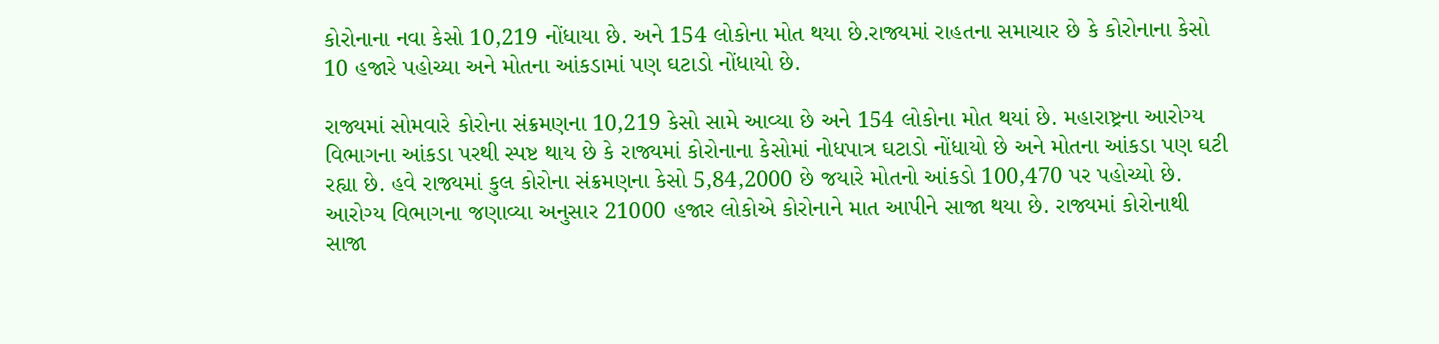કોરોનાના નવા કેસો 10,219 નોંધાયા છે. અને 154 લોકોના મોત થયા છે.રાજ્યમાં રાહતના સમાચાર છે કે કોરોનાના કેસો 10 હજારે પહોચ્યા અને મોતના આંકડામાં પણ ઘટાડો નોંધાયો છે.

રાજ્યમાં સોમવારે કોરોના સંક્રમણના 10,219 કેસો સામે આવ્યા છે અને 154 લોકોના મોત થયાં છે. મહારાષ્ટ્રના આરોગ્ય વિભાગના આંકડા પરથી સ્પષ્ટ થાય છે કે રાજ્યમાં કોરોનાના કેસોમાં નોધપાત્ર ઘટાડો નોંધાયો છે અને મોતના આંકડા પણ ઘટી રહ્યા છે. હવે રાજ્યમાં કુલ કોરોના સંક્રમણના કેસો 5,84,2000 છે જયારે મોતનો આંકડો 100,470 પર પહોચ્યો છે. આરોગ્ય વિભાગના જણાવ્યા અનુસાર 21000 હજાર લોકોએ કોરોનાને માત આપીને સાજા થયા છે. રાજ્યમાં કોરોનાથી સાજા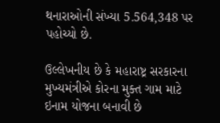થનારાઓની સંખ્યા 5.564,348 પર પહોચ્યો છે.

ઉલ્લેખનીય છે કે મહારાષ્ટ્ર સરકારના મુખ્યમંત્રીએ કોરના મુક્ત ગામ માટે ઇનામ યોજના બનાવી છે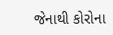જેનાથી કોરોના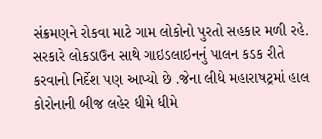સંક્રમણને રોકવા માટે ગામ લોકોનો પુરતો સહકાર મળી રહે. સરકારે લોકડાઉન સાથે ગાઇડલાઇનનું પાલન કડક રીતે કરવાનો નિર્દેશ પણ આપ્યો છે .જેના લીધે મહારાષટ્રમાં હાલ કોરોનાની બીજ લહેર ધીમે ધીમે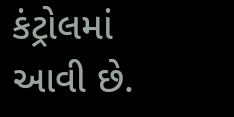કંટ્રોલમાં આવી છે.